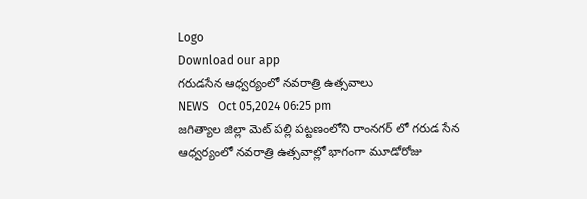Logo
Download our app
గరుడసేన ఆధ్వర్యంలో నవరాత్రి ఉత్సవాలు
NEWS   Oct 05,2024 06:25 pm
జగిత్యాల జిల్లా మెట్ పల్లి పట్టణంలోని రాంనగర్ లో గరుడ సేన ఆధ్వర్యంలో నవరాత్రి ఉత్సవాల్లో భాగంగా మూడోరోజు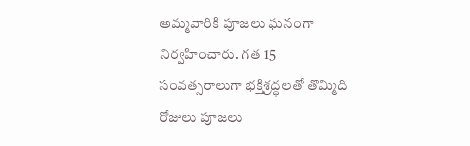అమ్మవారికి పూజలు ఘనంగా నిర్వహించారు. గత 15 సంవత్సరాలుగా భక్తిశ్రద్ధలతో తొమ్మిది రోజులు పూజలు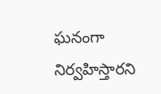ఘనంగా నిర్వహిస్తారని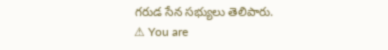గరుడ సేన సభ్యులు తెలిపారు.
⚠ You are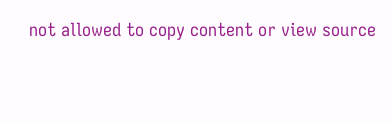not allowed to copy content or view source